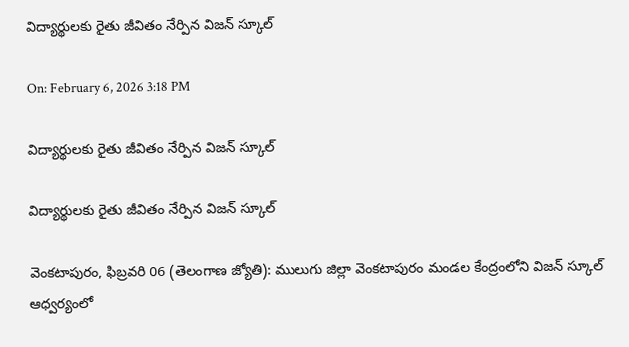విద్యార్థులకు రైతు జీవితం నేర్పిన విజన్ స్కూల్

On: February 6, 2026 3:18 PM

విద్యార్థులకు రైతు జీవితం నేర్పిన విజన్ స్కూల్

విద్యార్థులకు రైతు జీవితం నేర్పిన విజన్ స్కూల్

వెంకటాపురం, ఫిబ్రవరి 06 (తెలంగాణ జ్యోతి): ములుగు జిల్లా వెంకటాపురం మండల కేంద్రంలోని విజన్ స్కూల్ ఆధ్వర్యంలో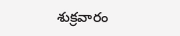శుక్రవారం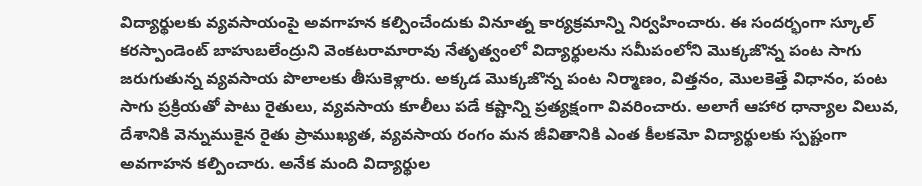విద్యార్థులకు వ్యవసాయంపై అవగాహన కల్పించేందుకు వినూత్న కార్యక్రమాన్ని నిర్వహించారు. ఈ సందర్భంగా స్కూల్ కరస్పాండెంట్ బాహుబలేంద్రుని వెంకటరామారావు నేతృత్వంలో విద్యార్థులను సమీపంలోని మొక్కజొన్న పంట సాగు జరుగుతున్న వ్యవసాయ పొలాలకు తీసుకెళ్లారు. అక్కడ మొక్కజొన్న పంట నిర్మాణం, విత్తనం, మొలకెత్తే విధానం, పంట సాగు ప్రక్రియతో పాటు రైతులు, వ్యవసాయ కూలీలు పడే కష్టాన్ని ప్రత్యక్షంగా వివరించారు. అలాగే ఆహార ధాన్యాల విలువ, దేశానికి వెన్నుముకైన రైతు ప్రాముఖ్యత, వ్యవసాయ రంగం మన జీవితానికి ఎంత కీలకమో విద్యార్థులకు స్పష్టంగా అవగాహన కల్పించారు. అనేక మంది విద్యార్థుల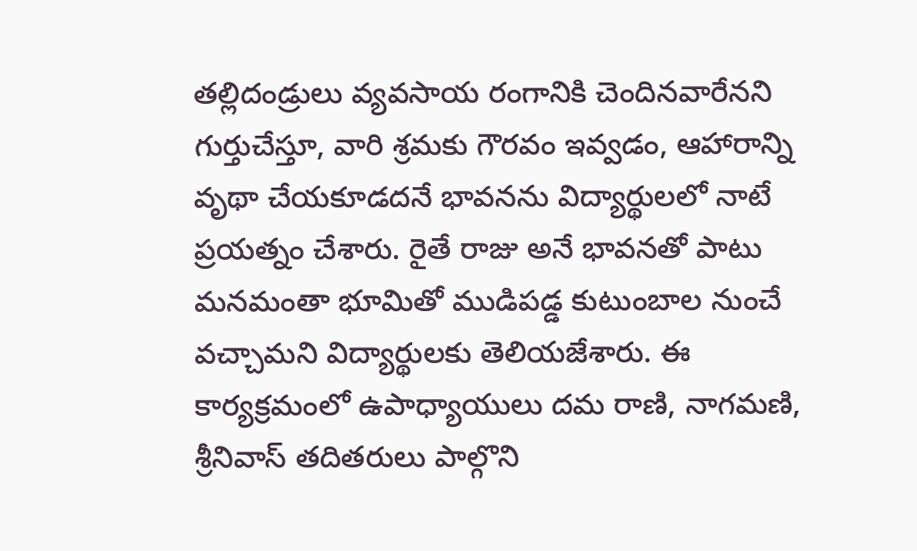తల్లిదండ్రులు వ్యవసాయ రంగానికి చెందినవారేనని గుర్తుచేస్తూ, వారి శ్రమకు గౌరవం ఇవ్వడం, ఆహారాన్ని వృథా చేయకూడదనే భావనను విద్యార్థులలో నాటే ప్రయత్నం చేశారు. రైతే రాజు అనే భావనతో పాటు మనమంతా భూమితో ముడిపడ్డ కుటుంబాల నుంచే వచ్చామని విద్యార్థులకు తెలియజేశారు. ఈ కార్యక్రమంలో ఉపాధ్యాయులు దమ రాణి, నాగమణి, శ్రీనివాస్ తదితరులు పాల్గొని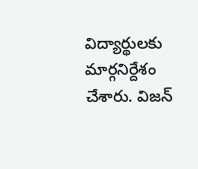విద్యార్థులకు మార్గనిర్దేశం చేశారు. విజన్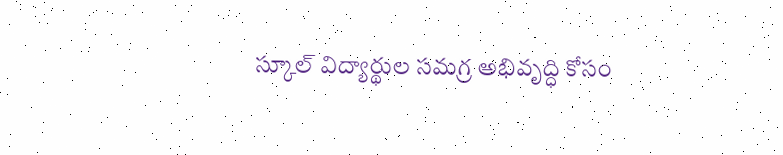స్కూల్ విద్యార్థుల సమగ్ర అభివృద్ధి కోసం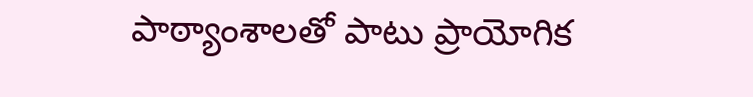పాఠ్యాంశాలతో పాటు ప్రాయోగిక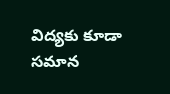విద్యకు కూడా సమాన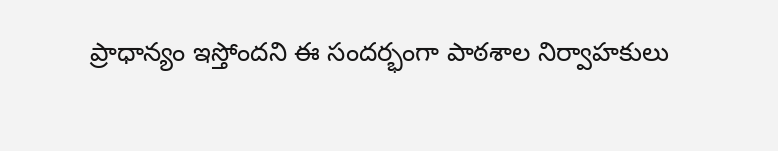ప్రాధాన్యం ఇస్తోందని ఈ సందర్భంగా పాఠశాల నిర్వాహకులు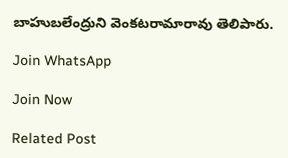బాహుబలేంద్రుని వెంకటరామారావు తెలిపారు.

Join WhatsApp

Join Now

Related Post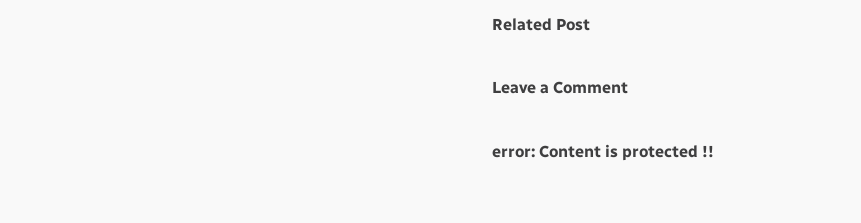Related Post

Leave a Comment

error: Content is protected !!